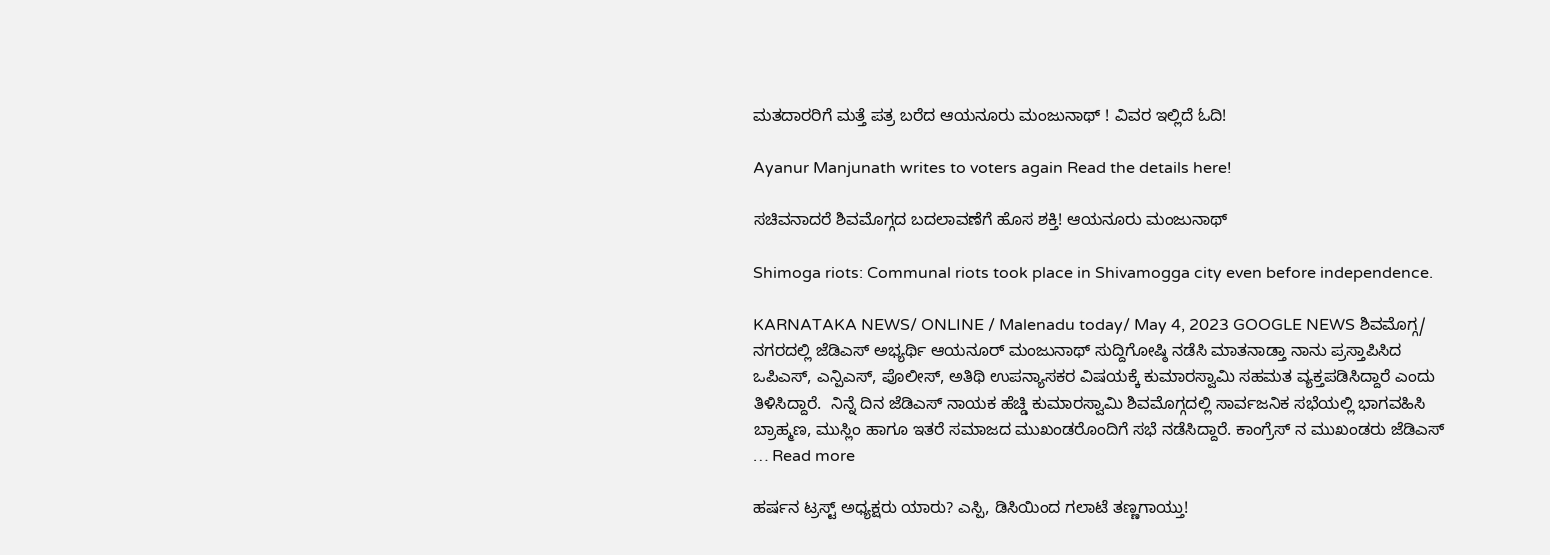ಮತದಾರರಿಗೆ ಮತ್ತೆ ಪತ್ರ ಬರೆದ ಆಯನೂರು ಮಂಜುನಾಥ್ ! ವಿವರ ಇಲ್ಲಿದೆ ಓದಿ!

Ayanur Manjunath writes to voters again Read the details here!

ಸಚಿವನಾದರೆ ಶಿವಮೊಗ್ಗದ ಬದಲಾವಣೆಗೆ ಹೊಸ ಶಕ್ತಿ! ಆಯನೂರು ಮಂಜುನಾಥ್

Shimoga riots: Communal riots took place in Shivamogga city even before independence.

KARNATAKA NEWS/ ONLINE / Malenadu today/ May 4, 2023 GOOGLE NEWS ಶಿವಮೊಗ್ಗ/ ನಗರದಲ್ಲಿ ಜೆಡಿಎಸ್ ಅಭ್ಯರ್ಥಿ ಆಯನೂರ್ ಮಂಜುನಾಥ್ ಸುದ್ದಿಗೋಷ್ಠಿ ನಡೆಸಿ ಮಾತನಾಡ್ತಾ ನಾನು ಪ್ರಸ್ತಾಪಿಸಿದ ಒಪಿಎಸ್, ಎನ್ಪಿಎಸ್, ಪೊಲೀಸ್, ಅತಿಥಿ ಉಪನ್ಯಾಸಕರ ವಿಷಯಕ್ಕೆ ಕುಮಾರಸ್ವಾಮಿ ಸಹಮತ ವ್ಯಕ್ತಪಡಿಸಿದ್ದಾರೆ ಎಂದು ತಿಳಿಸಿದ್ದಾರೆ.  ನಿನ್ನೆ ದಿನ ಜೆಡಿಎಸ್ ನಾಯಕ ಹೆಚ್ಡಿ ಕುಮಾರಸ್ವಾಮಿ ಶಿವಮೊಗ್ಗದಲ್ಲಿ ಸಾರ್ವಜನಿಕ ಸಭೆಯಲ್ಲಿ ಭಾಗವಹಿಸಿ ಬ್ರಾಹ್ಮಣ, ಮುಸ್ಲಿಂ ಹಾಗೂ ಇತರೆ ಸಮಾಜದ ಮುಖಂಡರೊಂದಿಗೆ ಸಭೆ ನಡೆಸಿದ್ದಾರೆ. ಕಾಂಗ್ರೆಸ್‌ ನ ಮುಖಂಡರು ಜೆಡಿಎಸ್ … Read more

ಹರ್ಷನ ಟ್ರಸ್ಟ್ ಅಧ್ಯಕ್ಷರು ಯಾರು? ಎಸ್ಪಿ, ಡಿಸಿಯಿಂದ ಗಲಾಟೆ ತಣ್ಣಗಾಯ್ತು!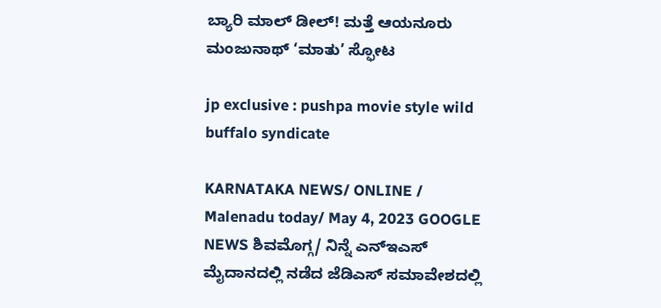ಬ್ಯಾರಿ ಮಾಲ್ ಡೀಲ್! ಮತ್ತೆ ಆಯನೂರು ಮಂಜುನಾಥ್ ‘ಮಾತು’ ಸ್ಫೋಟ

jp exclusive : pushpa movie style wild buffalo syndicate

KARNATAKA NEWS/ ONLINE / Malenadu today/ May 4, 2023 GOOGLE NEWS ಶಿವಮೊಗ್ಗ/ ನಿನ್ನೆ ಎನ್ಇಎಸ್ ಮೈದಾನದಲ್ಲಿ ನಡೆದ ಜೆಡಿಎಸ್ ಸಮಾವೇಶದಲ್ಲಿ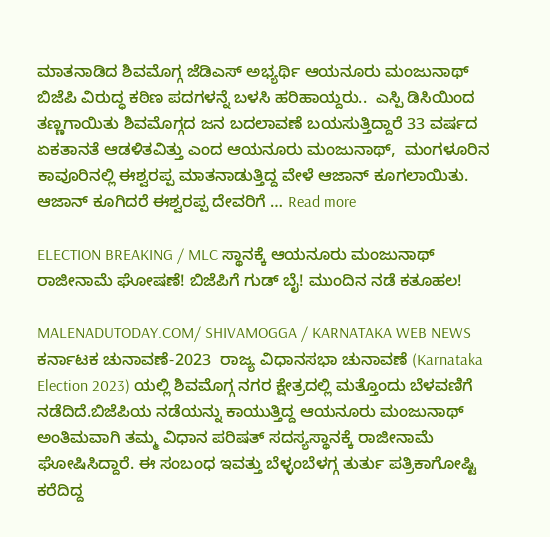ಮಾತನಾಡಿದ ಶಿವಮೊಗ್ಗ ಜೆಡಿಎಸ್ ಅಭ್ಯರ್ಥಿ ಆಯನೂರು ಮಂಜುನಾಥ್ ಬಿಜೆಪಿ ವಿರುದ್ಧ ಕಠಿಣ ಪದಗಳನ್ನೆ ಬಳಸಿ ಹರಿಹಾಯ್ದರು..  ಎಸ್ಪಿ ಡಿಸಿಯಿಂದ ತಣ್ಣಗಾಯಿತು ಶಿವಮೊಗ್ಗದ ಜನ ಬದಲಾವಣೆ ಬಯಸುತ್ತಿದ್ದಾರೆ 33 ವರ್ಷದ ಏಕತಾನತೆ ಆಡಳಿತವಿತ್ತು ಎಂದ ಆಯನೂರು ಮಂಜುನಾಥ್,  ಮಂಗಳೂರಿನ ಕಾವೂರಿನಲ್ಲಿ ಈಶ್ವರಪ್ಪ ಮಾತನಾಡುತ್ತಿದ್ದ ವೇಳೆ ಆಜಾನ್ ಕೂಗಲಾಯಿತು. ಆಜಾನ್ ಕೂಗಿದರೆ ಈಶ್ವರಪ್ಪ ದೇವರಿಗೆ … Read more

ELECTION BREAKING / MLC ಸ್ಥಾನಕ್ಕೆ ಆಯನೂರು ಮಂಜುನಾಥ್ ರಾಜೀನಾಮೆ ಘೋಷಣೆ! ಬಿಜೆಪಿಗೆ ಗುಡ್ ಬೈ! ಮುಂದಿನ ನಡೆ ಕತೂಹಲ!

MALENADUTODAY.COM/ SHIVAMOGGA / KARNATAKA WEB NEWS   ಕರ್ನಾಟಕ ಚುನಾವಣೆ-2023  ರಾಜ್ಯ ವಿಧಾನಸಭಾ ಚುನಾವಣೆ (Karnataka Election 2023) ಯಲ್ಲಿ ಶಿವಮೊಗ್ಗ ನಗರ ಕ್ಷೇತ್ರದಲ್ಲಿ ಮತ್ತೊಂದು ಬೆಳವಣಿಗೆ ನಡೆದಿದೆ.ಬಿಜೆಪಿಯ ನಡೆಯನ್ನು ಕಾಯುತ್ತಿದ್ದ ಆಯನೂರು ಮಂಜುನಾಥ್ ಅಂತಿಮವಾಗಿ ತಮ್ಮ ವಿಧಾನ ಪರಿಷತ್ ಸದಸ್ಯಸ್ಥಾನಕ್ಕೆ ರಾಜೀನಾಮೆ ಘೋಷಿಸಿದ್ದಾರೆ. ಈ ಸಂಬಂಧ ಇವತ್ತು ಬೆಳ್ಳಂಬೆಳಗ್ಗ ತುರ್ತು ಪತ್ರಿಕಾಗೋಷ್ಟಿ ಕರೆದಿದ್ದ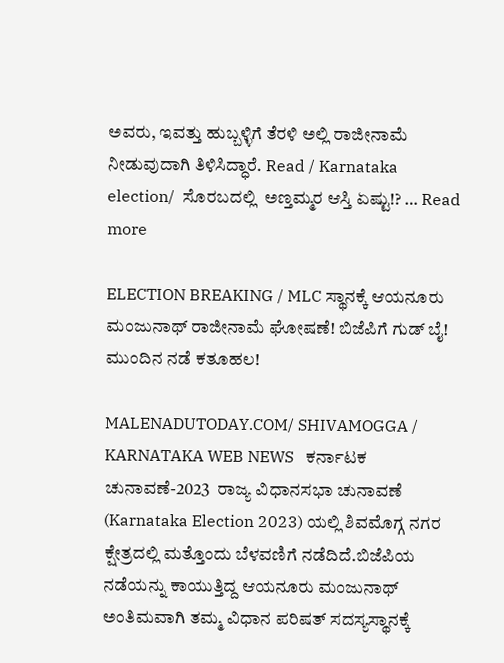ಅವರು, ಇವತ್ತು ಹುಬ್ಬಳ್ಳಿಗೆ ತೆರಳಿ ಅಲ್ಲಿ ರಾಜೀನಾಮೆ ನೀಡುವುದಾಗಿ ತಿಳಿಸಿದ್ಧಾರೆ. Read / Karnataka election/  ಸೊರಬದಲ್ಲಿ  ಅಣ್ತಮ್ಮರ ಆಸ್ತಿ ಏಷ್ಟು!? … Read more

ELECTION BREAKING / MLC ಸ್ಥಾನಕ್ಕೆ ಆಯನೂರು ಮಂಜುನಾಥ್ ರಾಜೀನಾಮೆ ಘೋಷಣೆ! ಬಿಜೆಪಿಗೆ ಗುಡ್ ಬೈ! ಮುಂದಿನ ನಡೆ ಕತೂಹಲ!

MALENADUTODAY.COM/ SHIVAMOGGA / KARNATAKA WEB NEWS   ಕರ್ನಾಟಕ ಚುನಾವಣೆ-2023  ರಾಜ್ಯ ವಿಧಾನಸಭಾ ಚುನಾವಣೆ (Karnataka Election 2023) ಯಲ್ಲಿ ಶಿವಮೊಗ್ಗ ನಗರ ಕ್ಷೇತ್ರದಲ್ಲಿ ಮತ್ತೊಂದು ಬೆಳವಣಿಗೆ ನಡೆದಿದೆ.ಬಿಜೆಪಿಯ ನಡೆಯನ್ನು ಕಾಯುತ್ತಿದ್ದ ಆಯನೂರು ಮಂಜುನಾಥ್ ಅಂತಿಮವಾಗಿ ತಮ್ಮ ವಿಧಾನ ಪರಿಷತ್ ಸದಸ್ಯಸ್ಥಾನಕ್ಕೆ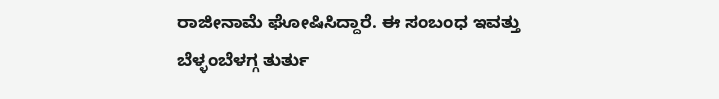ರಾಜೀನಾಮೆ ಘೋಷಿಸಿದ್ದಾರೆ. ಈ ಸಂಬಂಧ ಇವತ್ತು ಬೆಳ್ಳಂಬೆಳಗ್ಗ ತುರ್ತು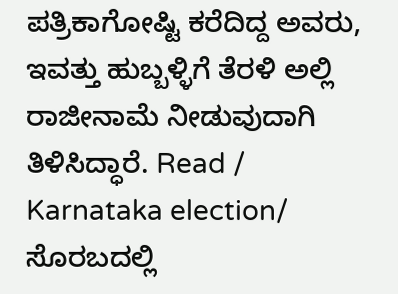ಪತ್ರಿಕಾಗೋಷ್ಟಿ ಕರೆದಿದ್ದ ಅವರು, ಇವತ್ತು ಹುಬ್ಬಳ್ಳಿಗೆ ತೆರಳಿ ಅಲ್ಲಿ ರಾಜೀನಾಮೆ ನೀಡುವುದಾಗಿ ತಿಳಿಸಿದ್ಧಾರೆ. Read / Karnataka election/  ಸೊರಬದಲ್ಲಿ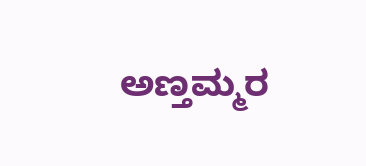ಅಣ್ತಮ್ಮರ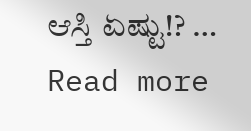ಆಸ್ತಿ ಏಷ್ಟು!? … Read more